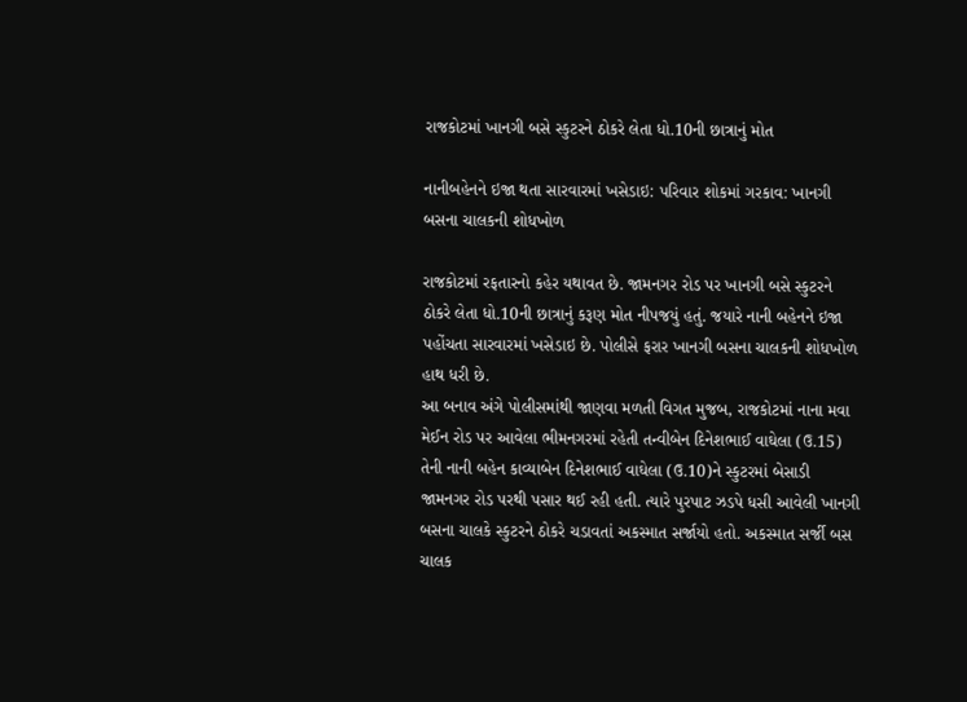રાજકોટમાં ખાનગી બસે સ્કુટરને ઠોકરે લેતા ધો.10ની છાત્રાનું મોત

નાનીબહેનને ઇજા થતા સારવારમાં ખસેડાઇ: પરિવાર શોકમાં ગરકાવ: ખાનગી બસના ચાલકની શોધખોળ

રાજકોટમાં રફતારનો કહેર યથાવત છે. જામનગર રોડ પર ખાનગી બસે સ્કુટરને ઠોકરે લેતા ધો.10ની છાત્રાનું કરૂણ મોત નીપજયું હતું. જયારે નાની બહેનને ઇજા પહોંચતા સારવારમાં ખસેડાઇ છે. પોલીસે ફરાર ખાનગી બસના ચાલકની શોધખોળ હાથ ધરી છે.
આ બનાવ અંગે પોલીસમાંથી જાણવા મળતી વિગત મુજબ, રાજકોટમાં નાના મવા મેઈન રોડ પર આવેલા ભીમનગરમાં રહેતી તન્વીબેન દિનેશભાઈ વાઘેલા (ઉ.15) તેની નાની બહેન કાવ્યાબેન દિનેશભાઈ વાઘેલા (ઉ.10)ને સ્કુટરમાં બેસાડી જામનગર રોડ પરથી પસાર થઈ રહી હતી. ત્યારે પુરપાટ ઝડપે ધસી આવેલી ખાનગી બસના ચાલકે સ્કુટરને ઠોકરે ચડાવતાં અકસ્માત સર્જાયો હતો. અકસ્માત સર્જી બસ ચાલક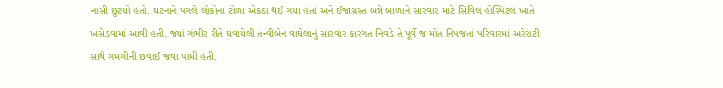નાસી છુટયો હતો. ઘટનાને પગલે લોકોના ટોળા એકઠા થઈ ગયા હતાં અને ઈજાગ્રસ્ત બન્ને બાળાને સારવાર માટે સિવિલ હોસ્પિટલ ખાતે ખસેડવામાં આવી હતી. જ્યાં ગંભીર રીતે ઘવાયેલી તન્વીબેન વાઘેલાનું સારવાર કારગત નિવડે તે પૂર્વે જ મોત નિપજતાં પરિવારમાં અરેરાટી સાથે ગમગીની છવાઈ જવા પામી હતી.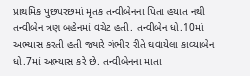પ્રાથમિક પુછપરછમાં મૃતક તન્વીબેનના પિતા હયાત નથી તન્વીબેન ત્રણ બહેનમાં વચેટ હતી. તન્વીબેન ધો.10માં અભ્યાસ કરતી હતી જ્યારે ગંભીર રીતે ઘવાયેલા કાવ્યાબેન ધો.7માં અભ્યાસ કરે છે. તન્વીબેનના માતા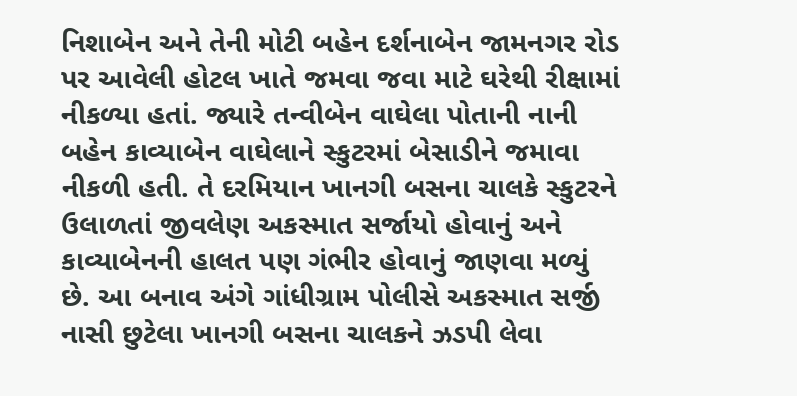નિશાબેન અને તેની મોટી બહેન દર્શનાબેન જામનગર રોડ પર આવેલી હોટલ ખાતે જમવા જવા માટે ઘરેથી રીક્ષામાં નીકળ્યા હતાં. જ્યારે તન્વીબેન વાઘેલા પોતાની નાની બહેન કાવ્યાબેન વાઘેલાને સ્કુટરમાં બેસાડીને જમાવા નીકળી હતી. તે દરમિયાન ખાનગી બસના ચાલકે સ્કુટરને ઉલાળતાં જીવલેણ અકસ્માત સર્જાયો હોવાનું અને કાવ્યાબેનની હાલત પણ ગંભીર હોવાનું જાણવા મળ્યું છે. આ બનાવ અંગે ગાંધીગ્રામ પોલીસે અકસ્માત સર્જી નાસી છુટેલા ખાનગી બસના ચાલકને ઝડપી લેવા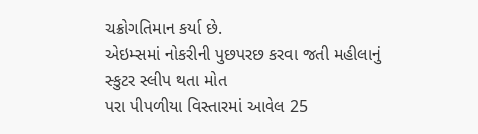ચક્રોગતિમાન કર્યા છે.
એઇમ્સમાં નોકરીની પુછપરછ કરવા જતી મહીલાનું સ્કુટર સ્લીપ થતા મોત
પરા પીપળીયા વિસ્તારમાં આવેલ 25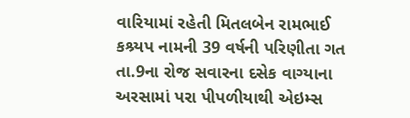વારિયામાં રહેતી મિતલબેન રામભાઈ કશ્ર્યપ નામની 39 વર્ષની પરિણીતા ગત તા.9ના રોજ સવારના દસેક વાગ્યાના અરસામાં પરા પીપળીયાથી એઇમ્સ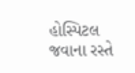હોસ્પિટલ જવાના રસ્તે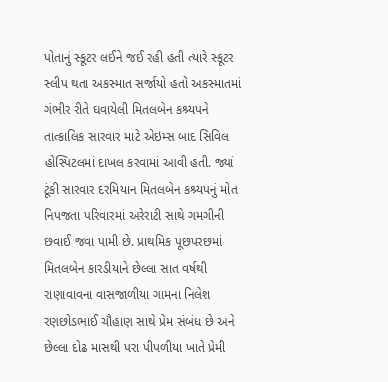પોતાનું સ્કૂટર લઈને જઈ રહી હતી ત્યારે સ્કૂટર સ્લીપ થતા અકસ્માત સર્જાયો હતો અકસ્માતમાં ગંભીર રીતે ઘવાયેલી મિતલબેન કશ્ર્યપને તાત્કાલિક સારવાર માટે એઇમ્સ બાદ સિવિલ હોસ્પિટલમાં દાખલ કરવામાં આવી હતી. જ્યાં ટૂંકી સારવાર દરમિયાન મિતલબેન કશ્ર્યપનું મોત નિપજતા પરિવારમાં અરેરાટી સાથે ગમગીની છવાઈ જવા પામી છે. પ્રાથમિક પૂછપરછમાં મિતલબેન કારડીયાને છેલ્લા સાત વર્ષથી રાણાવાવના વાસજાળીયા ગામના નિલેશ રણછોડભાઈ ચૌહાણ સાથે પ્રેમ સંબંધ છે અને છેલ્લા દોઢ માસથી પરા પીપળીયા ખાતે પ્રેમી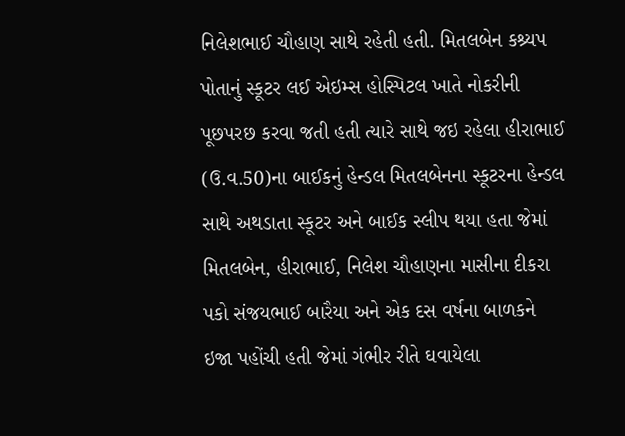નિલેશભાઈ ચૌહાણ સાથે રહેતી હતી. મિતલબેન કશ્ર્યપ પોતાનું સ્કૂટર લઈ એઇમ્સ હોસ્પિટલ ખાતે નોકરીની પૂછપરછ કરવા જતી હતી ત્યારે સાથે જઇ રહેલા હીરાભાઈ (ઉ.વ.50)ના બાઈકનું હેન્ડલ મિતલબેનના સ્કૂટરના હેન્ડલ સાથે અથડાતા સ્કૂટર અને બાઈક સ્લીપ થયા હતા જેમાં મિતલબેન, હીરાભાઈ, નિલેશ ચૌહાણના માસીના દીકરા પકો સંજયભાઈ બારૈયા અને એક દસ વર્ષના બાળકને ઇજા પહોંચી હતી જેમાં ગંભીર રીતે ઘવાયેલા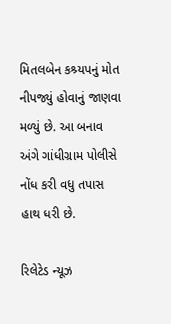મિતલબેન કશ્ર્યપનું મોત નીપજ્યું હોવાનું જાણવા મળ્યું છે. આ બનાવ અંગે ગાંધીગ્રામ પોલીસે નોંધ કરી વધુ તપાસ હાથ ધરી છે.

રિલેટેડ ન્યૂઝ